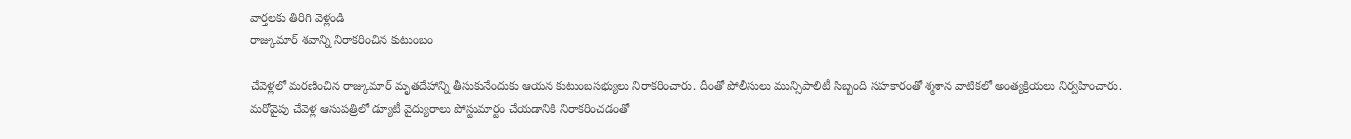వార్తలకు తిరిగి వెళ్లండి
రాజ్కుమార్ శవాన్ని నిరాకరించిన కుటుంబం

చేవెళ్లలో మరణించిన రాజ్కుమార్ మృతదేహాన్ని తీసుకునేందుకు ఆయన కుటుంబసభ్యులు నిరాకరించారు. దీంతో పోలీసులు మున్సిపాలిటీ సిబ్బంది సహకారంతో శ్మశాన వాటికలో అంత్యక్రియలు నిర్వహించారు.
మరోవైపు చేవెళ్ల ఆసుపత్రిలో డ్యూటీ వైద్యురాలు పోస్టుమార్టం చేయడానికి నిరాకరించడంతో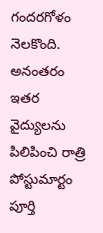గందరగోళం నెలకొంది. అనంతరం ఇతర వైద్యులను పిలిపించి రాత్రి పోస్టుమార్టం పూర్తి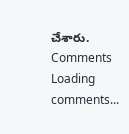చేశారు.
Comments
Loading comments...